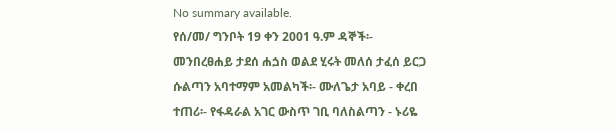No summary available.
የሰ/መ/ ግንቦት 19 ቀን 2001 ዓ.ም ዳኞች፡- መንበረፀሐይ ታደሰ ሐጏስ ወልደ ሂሩት መለሰ ታፈሰ ይርጋ ሱልጣን አባተማም አመልካች፡- ሙለጌታ አባይ - ቀረበ ተጠሪ፡- የፋዳራል አገር ውስጥ ገቢ ባለስልጣን - ኑሪዬ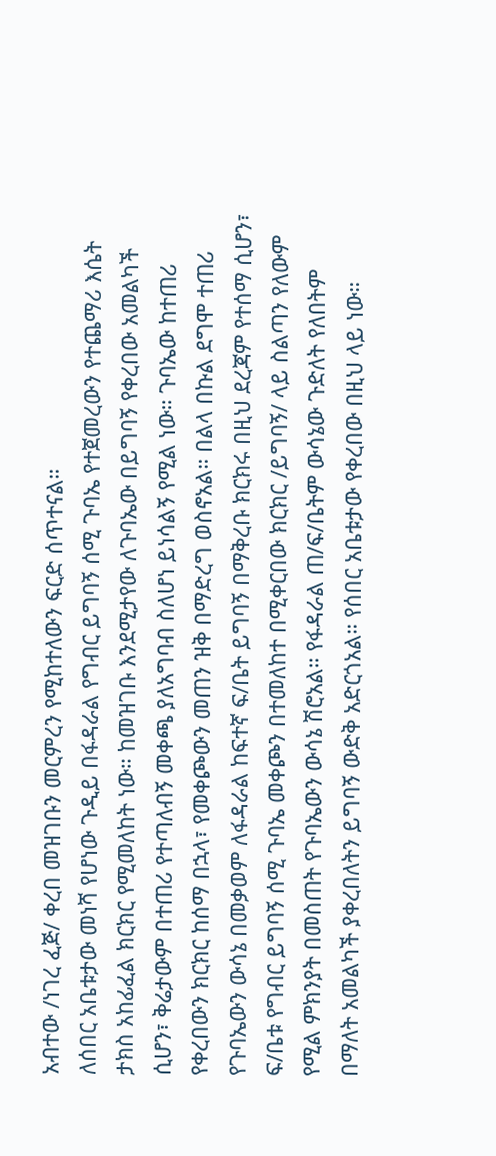አብተው /ነገረ ፈጅ/ ቀረበ መዝገቡን መርምረን የሚከተለውን ፍርድ ሰጥተናል።
ለሰበር አቤቱታው መነሻ የሆነው ጉዲይ በፋዳራል የግብር ይግባኝ ሰሚ ጉባኤ የተጀመረውን የተጨማሪ እሴት ታክስ አከፊፈል ክርክር የሚመለከት ነው። ከመዝገቡ እንደሚታየው ለጉባኤው በይግባኝ የቀረበው አመልካች ሲሆን፣ ቅሬታውም በተጠሪ የተጣለብኝ መቀጫ ያለአግባብ ስለሆነ ይነሳልኝ የሚል ነው። ጉባኤው ከተጠሪ የቀረበውን ክርክር ከሰማ በኋላ፣ የመቀጮውን መጠን ዝቅ በማድረግ ወስኖአል። በልላ በኩል ደግሞ ተጠሪ የጉባኤውን ውሳኔ በመቃወም ለፋዳራል ከፍተኛ ፍ/ቤት ይግባኝ በማቅረቡ ክርክሩ በዚህ ደረጃም የተሰማ ሲሆን፣ ፍ/ቤቱ የግብር ይግባኝ ሰሚ ጉባኤ መቀጮን በተመለከተ በሚቀርበው ክርክር /ይግባኝ/ ላይ ስልጣን የለውም የሚል ምክንያት በመስጠት የጉባኤውን ውሳኔ ሽሮአል። የፋዳራል ጠ/ፍ/ቤትም ውሳኔው ጉድለት የለበትም በማለት አመልካች ያቀረበለትን ይግባኝ ውድቅ አድርጎአል። የሰበር አቤቱታው የቀረበው በዚህ ላይ ነው።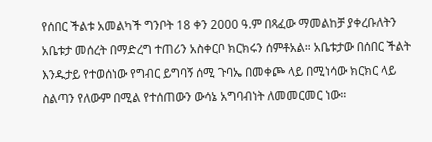የሰበር ችልቱ አመልካች ግንቦት 18 ቀን 2000 ዓ.ም በጻፈው ማመልከቻ ያቀረቡለትን አቤቱታ መሰረት በማድረግ ተጠሪን አስቀርቦ ክርክሩን ሰምቶአል። አቤቱታው በሰበር ችልት እንዱታይ የተወሰነው የግብር ይግባኝ ሰሚ ጉባኤ በመቀጮ ላይ በሚነሳው ክርክር ላይ ስልጣን የለውም በሚል የተሰጠውን ውሳኔ አግባብነት ለመመርመር ነው።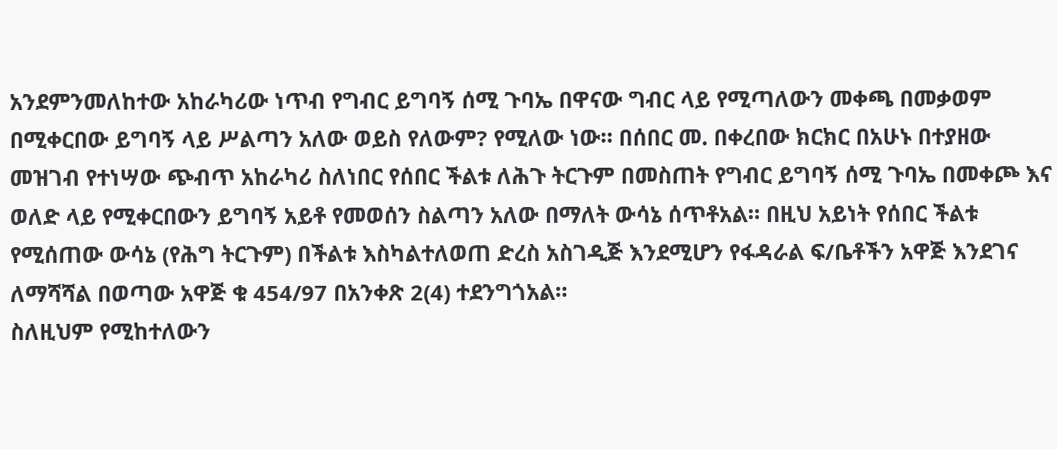አንደምንመለከተው አከራካሪው ነጥብ የግብር ይግባኝ ሰሚ ጉባኤ በዋናው ግብር ላይ የሚጣለውን መቀጫ በመቃወም በሚቀርበው ይግባኝ ላይ ሥልጣን አለው ወይስ የለውም? የሚለው ነው። በሰበር መ. በቀረበው ክርክር በአሁኑ በተያዘው መዝገብ የተነሣው ጭብጥ አከራካሪ ስለነበር የሰበር ችልቱ ለሕጉ ትርጉም በመስጠት የግብር ይግባኝ ሰሚ ጉባኤ በመቀጮ እና ወለድ ላይ የሚቀርበውን ይግባኝ አይቶ የመወሰን ስልጣን አለው በማለት ውሳኔ ሰጥቶአል። በዚህ አይነት የሰበር ችልቱ የሚሰጠው ውሳኔ (የሕግ ትርጉም) በችልቱ እስካልተለወጠ ድረስ አስገዲጅ እንደሚሆን የፋዳራል ፍ/ቤቶችን አዋጅ እንደገና ለማሻሻል በወጣው አዋጅ ቁ 454/97 በአንቀጽ 2(4) ተደንግጎአል።
ስለዚህም የሚከተለውን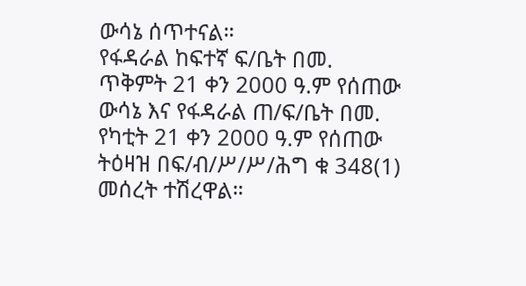ውሳኔ ሰጥተናል።
የፋዳራል ከፍተኛ ፍ/ቤት በመ. ጥቅምት 21 ቀን 2000 ዓ.ም የሰጠው ውሳኔ እና የፋዳራል ጠ/ፍ/ቤት በመ. የካቲት 21 ቀን 2000 ዓ.ም የሰጠው ትዕዛዝ በፍ/ብ/ሥ/ሥ/ሕግ ቁ 348(1) መሰረት ተሽረዋል።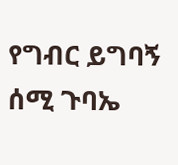የግብር ይግባኝ ሰሚ ጉባኤ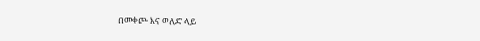በመቀጮ እና ወለድ ላይ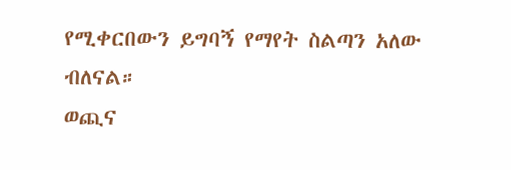የሚቀርበውን ይግባኝ የማየት ስልጣን አለው ብለናል።
ወጪና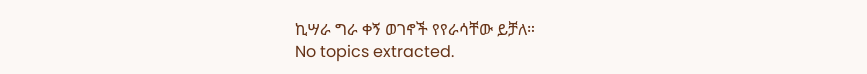ኪሣራ ግራ ቀኝ ወገኖች የየራሳቸው ይቻለ።
No topics extracted.